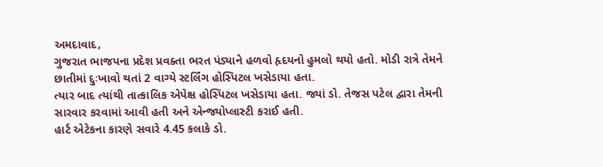અમદાવાદ,
ગુજરાત ભાજપના પ્રદેશ પ્રવક્તા ભરત પંડ્યાને હળવો હૃદયનો હુમલો થયો હતો. મોડી રાત્રે તેમને છાતીમાં દુઃખાવો થતાં 2 વાગ્યે સ્ટર્લિંગ હોસ્પિટલ ખસેડાયા હતા.
ત્યાર બાદ ત્યાંથી તાત્કાલિક એપેક્ષ હોસ્પિટલ ખસેડાયા હતા. જ્યાં ડો. તેજસ પટેલ દ્વારા તેમની સારવાર કરવામાં આવી હતી અને એન્જ્યોપ્લાસ્ટી કરાઈ હતી.
હાર્ટ એટેકના કારણે સવારે 4.45 કલાકે ડો.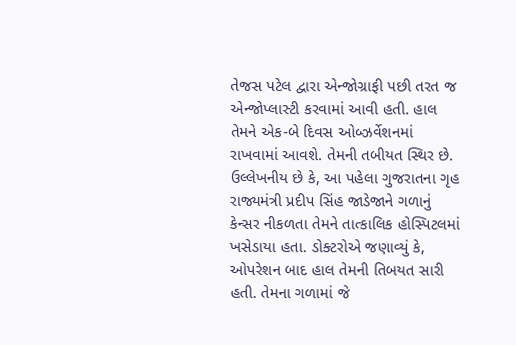તેજસ પટેલ દ્વારા એન્જોગ્રાફી પછી તરત જ એન્જોપ્લાસ્ટી કરવામાં આવી હતી. હાલ તેમને એક-બે દિવસ ઓબ્ઝર્વેશનમાં રાખવામાં આવશે. તેમની તબીયત સ્થિર છે.
ઉલ્લેખનીય છે કે, આ પહેલા ગુજરાતના ગૃહ રાજ્યમંત્રી પ્રદીપ સિંહ જાડેજાને ગળાનું કેન્સર નીકળતા તેમને તાત્કાલિક હોસ્પિટલમાં ખસેડાયા હતા. ડોક્ટરોએ જણાવ્યું કે, ઓપરેશન બાદ હાલ તેમની તિબયત સારી હતી. તેમના ગળામાં જે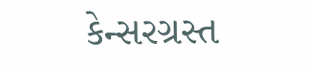કેન્સરગ્રસ્ત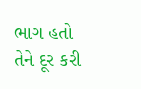ભાગ હતો તેને દૂર કરી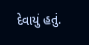દેવાયું હતું.